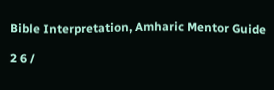Bible Interpretation, Amharic Mentor Guide

2 6 /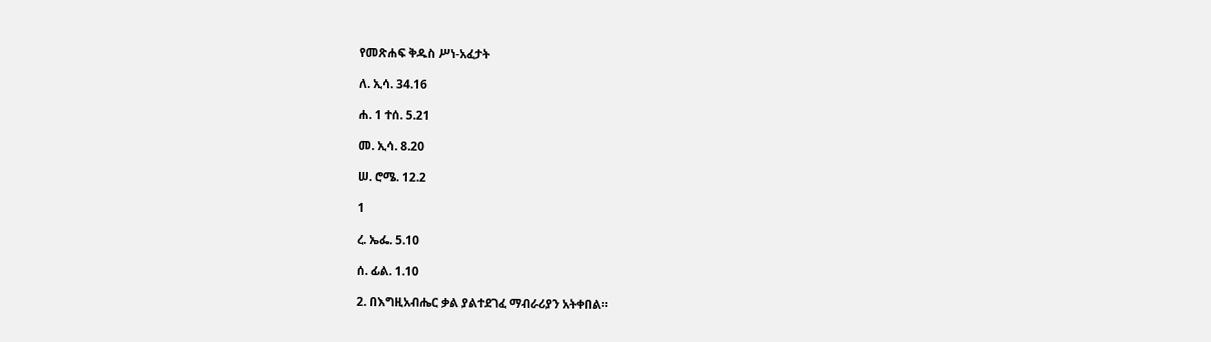የመጽሐፍ ቅዱስ ሥነ-አፈታት

ለ. ኢሳ. 34.16

ሐ. 1 ተሰ. 5.21

መ. ኢሳ. 8.20

ሠ. ሮሜ. 12.2

1

ረ. ኤፌ. 5.10

ሰ. ፊል. 1.10

2. በእግዚአብሔር ቃል ያልተደገፈ ማብራሪያን አትቀበል።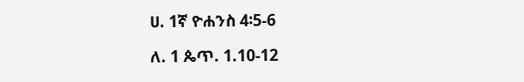ሀ. 1ኛ ዮሐንስ 4፡5-6

ለ. 1 ጴጥ. 1.10-12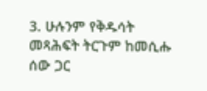3. ሁሉንም የቅዱሳት መጻሕፍት ትርጉም ከመሲሑ ሰው ጋር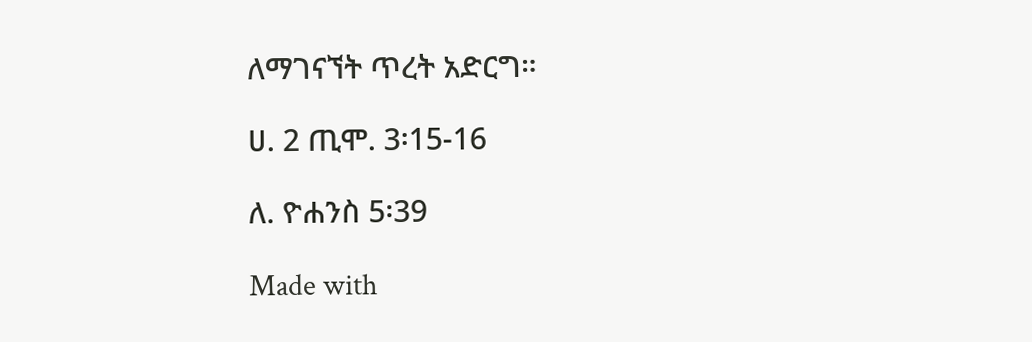ለማገናኘት ጥረት አድርግ።

ሀ. 2 ጢሞ. 3፡15-16

ለ. ዮሐንስ 5፡39

Made with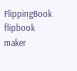FlippingBook flipbook maker